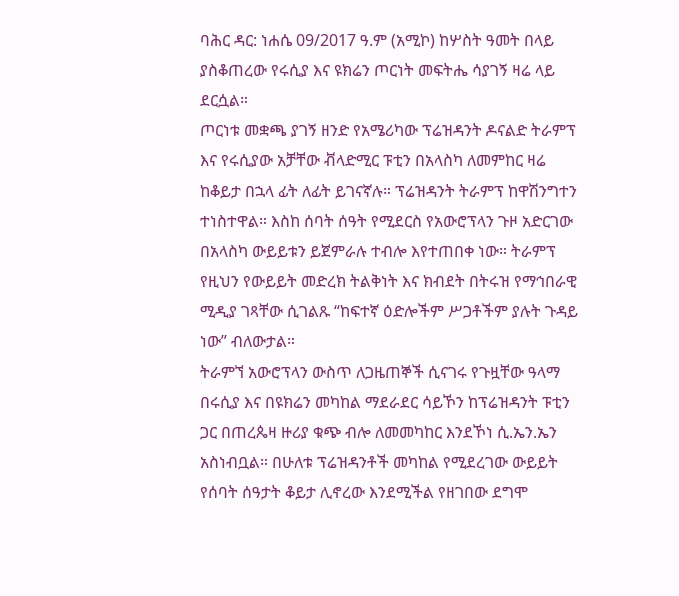ባሕር ዳር: ነሐሴ 09/2017 ዓ.ም (አሚኮ) ከሦስት ዓመት በላይ ያስቆጠረው የሩሲያ እና ዩክሬን ጦርነት መፍትሔ ሳያገኝ ዛሬ ላይ ደርሷል።
ጦርነቱ መቋጫ ያገኝ ዘንድ የአሜሪካው ፕሬዝዳንት ዶናልድ ትራምፕ እና የሩሲያው አቻቸው ቭላድሚር ፑቲን በአላስካ ለመምከር ዛሬ ከቆይታ በኋላ ፊት ለፊት ይገናኛሉ። ፕሬዝዳንት ትራምፕ ከዋሽንግተን ተነስተዋል። እስከ ሰባት ሰዓት የሚደርስ የአውሮፕላን ጉዞ አድርገው በአላስካ ውይይቱን ይጀምራሉ ተብሎ እየተጠበቀ ነው። ትራምፕ የዚህን የውይይት መድረክ ትልቅነት እና ክብደት በትሩዝ የማኅበራዊ ሚዲያ ገጻቸው ሲገልጹ “ከፍተኛ ዕድሎችም ሥጋቶችም ያሉት ጉዳይ ነው” ብለውታል።
ትራምኘ አውሮፕላን ውስጥ ለጋዜጠኞች ሲናገሩ የጉዟቸው ዓላማ በሩሲያ እና በዩክሬን መካከል ማደራደር ሳይኾን ከፕሬዝዳንት ፑቲን ጋር በጠረጴዛ ዙሪያ ቁጭ ብሎ ለመመካከር እንደኾነ ሲ.ኤን.ኤን አስነብቧል። በሁለቱ ፕሬዝዳንቶች መካከል የሚደረገው ውይይት የሰባት ሰዓታት ቆይታ ሊኖረው እንደሚችል የዘገበው ደግሞ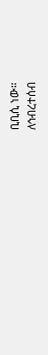ቢቢሲ ነው።
ለኅብረተሰብ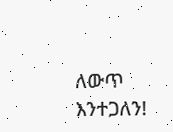ለውጥ እንተጋለን!